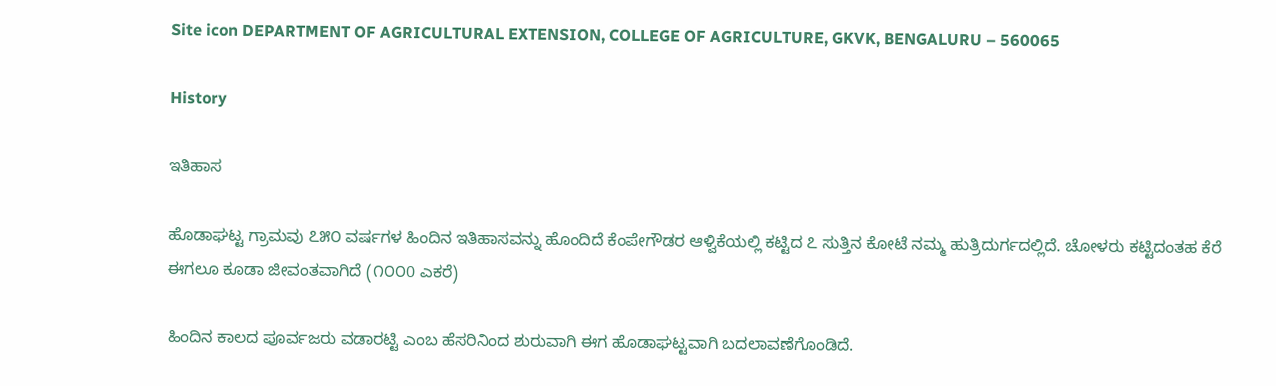Site icon DEPARTMENT OF AGRICULTURAL EXTENSION, COLLEGE OF AGRICULTURE, GKVK, BENGALURU – 560065

History

ಇತಿಹಾಸ

ಹೊಡಾಘಟ್ಟ ಗ್ರಾಮವು ೭೫೦ ವರ್ಷಗಳ ಹಿಂದಿನ ಇತಿಹಾಸವನ್ನು ಹೊಂದಿದೆ ಕೆಂಪೇಗೌಡರ ಆಳ್ವಿಕೆಯಲ್ಲಿ ಕಟ್ಟಿದ ೭ ಸುತ್ತಿನ ಕೋಟೆ ನಮ್ಮ ಹುತ್ರಿದುರ್ಗದಲ್ಲಿದೆ. ಚೋಳರು ಕಟ್ಟಿದಂತಹ ಕೆರೆ ಈಗಲೂ ಕೂಡಾ ಜೀವಂತವಾಗಿದೆ (೧೦೦0 ಎಕರೆ)

ಹಿಂದಿನ ಕಾಲದ ಪೂರ್ವಜರು ವಡಾರಟ್ಟಿ ಎಂಬ ಹೆಸರಿನಿಂದ ಶುರುವಾಗಿ ಈಗ ಹೊಡಾಘಟ್ಟವಾಗಿ ಬದಲಾವಣೆಗೊಂಡಿದೆ.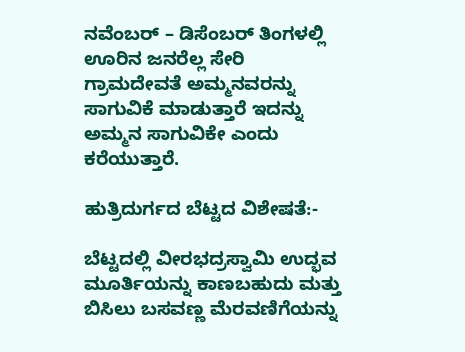ನವೆಂಬರ್ – ಡಿಸೆಂಬರ್ ತಿಂಗಳಲ್ಲಿ ಊರಿನ ಜನರೆಲ್ಲ ಸೇರಿ ಗ್ರಾಮದೇವತೆ ಅಮ್ಮನವರನ್ನು ಸಾಗುವಿಕೆ ಮಾಡುತ್ತಾರೆ ಇದನ್ನು ಅಮ್ಮನ ಸಾಗುವಿಕೇ ಎಂದು ಕರೆಯುತ್ತಾರೆ.

ಹುತ್ರಿದುರ್ಗದ ಬೆಟ್ಟದ ವಿಶೇಷತೆ:-

ಬೆಟ್ಟದಲ್ಲಿ ವೀರಭದ್ರಸ್ವಾಮಿ ಉದ್ಭವ ಮೂರ್ತಿಯನ್ನು ಕಾಣಬಹುದು ಮತ್ತು ಬಿಸಿಲು ಬಸವಣ್ಣ ಮೆರವಣಿಗೆಯನ್ನು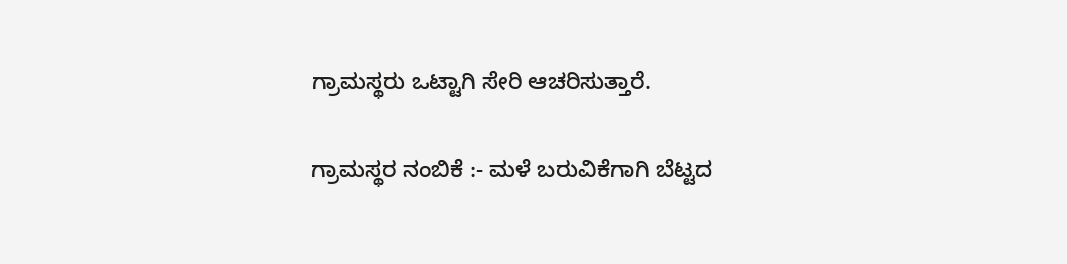ಗ್ರಾಮಸ್ಥರು ಒಟ್ಟಾಗಿ ಸೇರಿ ಆಚರಿಸುತ್ತಾರೆ.

ಗ್ರಾಮಸ್ಥರ ನಂಬಿಕೆ :- ಮಳೆ ಬರುವಿಕೆಗಾಗಿ ಬೆಟ್ಟದ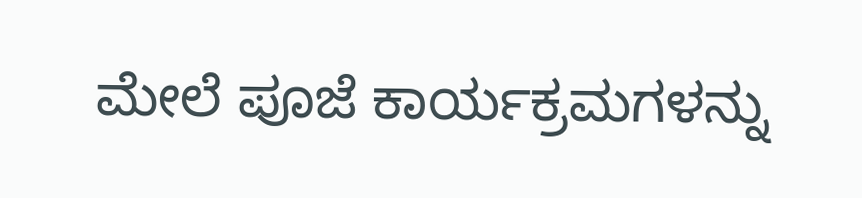ಮೇಲೆ ಪೂಜೆ ಕಾರ್ಯಕ್ರಮಗಳನ್ನು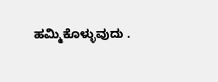ಹಮ್ಮಿಕೊಳ್ಳುವುದು .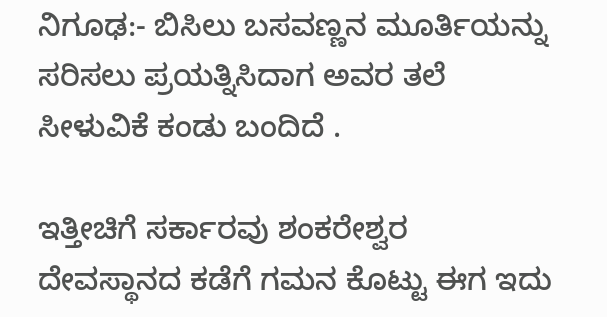ನಿಗೂಢ:- ಬಿಸಿಲು ಬಸವಣ್ಣನ ಮೂರ್ತಿಯನ್ನು ಸರಿಸಲು ಪ್ರಯತ್ನಿಸಿದಾಗ ಅವರ ತಲೆ ಸೀಳುವಿಕೆ ಕಂಡು ಬಂದಿದೆ .

ಇತ್ತೀಚಿಗೆ ಸರ್ಕಾರವು ಶಂಕರೇಶ್ವರ ದೇವಸ್ಥಾನದ ಕಡೆಗೆ ಗಮನ ಕೊಟ್ಟು ಈಗ ಇದು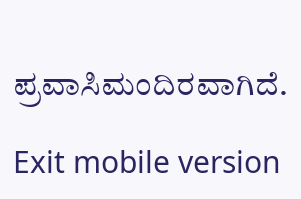ಪ್ರವಾಸಿಮಂದಿರವಾಗಿದೆ.

Exit mobile version